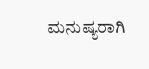ಮನುಷ್ಯರಾಗಿ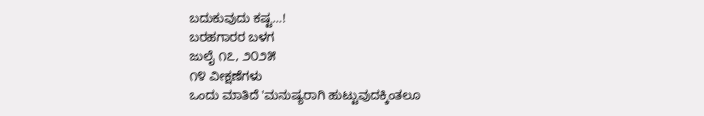ಬದುಕುವುದು ಕಷ್ಟ…!
ಬರಹಗಾರರ ಬಳಗ
ಜುಲೈ ೧೭, ೨೦೨೫
೧೪ ವೀಕ್ಷಣೆಗಳು
ಒಂದು ಮಾತಿದೆ 'ಮನುಷ್ಯರಾಗಿ ಹುಟ್ಟುವುದಕ್ಕಿಂತಲೂ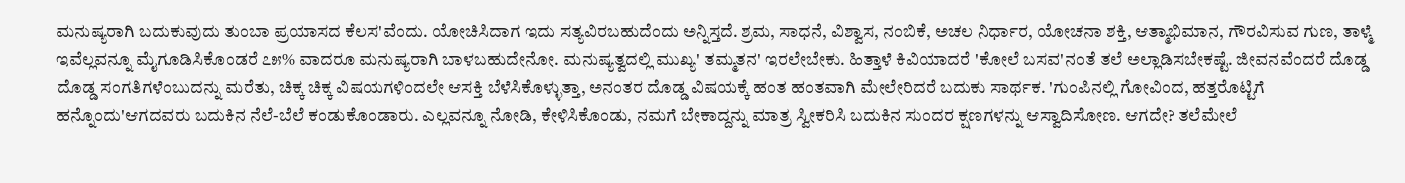ಮನುಷ್ಯರಾಗಿ ಬದುಕುವುದು ತುಂಬಾ ಪ್ರಯಾಸದ ಕೆಲಸ'ವೆಂದು. ಯೋಚಿಸಿದಾಗ ಇದು ಸತ್ಯವಿರಬಹುದೆಂದು ಅನ್ನಿಸ್ತದೆ. ಶ್ರಮ, ಸಾಧನೆ, ವಿಶ್ವಾಸ, ನಂಬಿಕೆ, ಅಚಲ ನಿರ್ಧಾರ, ಯೋಚನಾ ಶಕ್ತಿ, ಆತ್ಮಾಭಿಮಾನ, ಗೌರವಿಸುವ ಗುಣ, ತಾಳ್ಮೆ ಇವೆಲ್ಲವನ್ನೂ ಮೈಗೂಡಿಸಿಕೊಂಡರೆ ೭೫% ವಾದರೂ ಮನುಷ್ಯರಾಗಿ ಬಾಳಬಹುದೇನೋ. ಮನುಷ್ಯತ್ವದಲ್ಲಿ ಮುಖ್ಯ' ತಮ್ಮತನ' ಇರಲೇಬೇಕು. ಹಿತ್ತಾಳೆ ಕಿವಿಯಾದರೆ 'ಕೋಲೆ ಬಸವ'ನಂತೆ ತಲೆ ಅಲ್ಲಾಡಿಸಬೇಕಷ್ಟೆ. ಜೀವನವೆಂದರೆ ದೊಡ್ಡ ದೊಡ್ಡ ಸಂಗತಿಗಳೆಂಬುದನ್ನು ಮರೆತು, ಚಿಕ್ಕ ಚಿಕ್ಕ ವಿಷಯಗಳಿಂದಲೇ ಆಸಕ್ತಿ ಬೆಳೆಸಿಕೊಳ್ಳುತ್ತಾ, ಅನಂತರ ದೊಡ್ಡ ವಿಷಯಕ್ಕೆ ಹಂತ ಹಂತವಾಗಿ ಮೇಲೇರಿದರೆ ಬದುಕು ಸಾರ್ಥಕ. 'ಗುಂಪಿನಲ್ಲಿ ಗೋವಿಂದ, ಹತ್ತರೊಟ್ಟಿಗೆ ಹನ್ನೊಂದು'ಆಗದವರು ಬದುಕಿನ ನೆಲೆ-ಬೆಲೆ ಕಂಡುಕೊಂಡಾರು. ಎಲ್ಲವನ್ನೂ ನೋಡಿ, ಕೇಳಿಸಿಕೊಂಡು, ನಮಗೆ ಬೇಕಾದ್ದನ್ನು ಮಾತ್ರ ಸ್ವೀಕರಿಸಿ ಬದುಕಿನ ಸುಂದರ ಕ್ಷಣಗಳನ್ನು ಆಸ್ವಾದಿಸೋಣ. ಆಗದೇ? ತಲೆಮೇಲೆ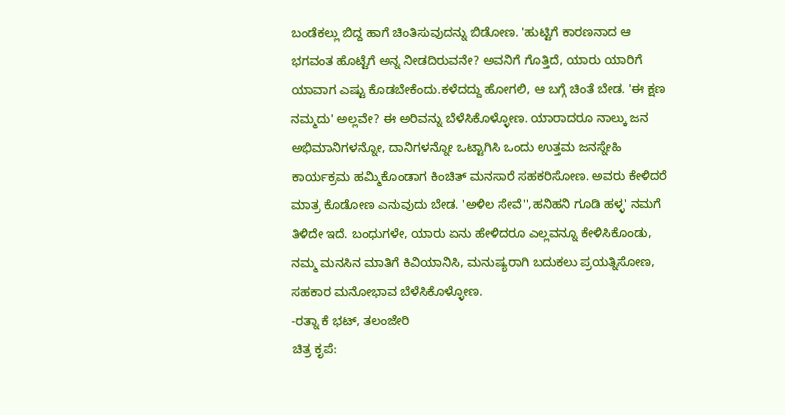ಬಂಡೆಕಲ್ಲು ಬಿದ್ದ ಹಾಗೆ ಚಿಂತಿಸುವುದನ್ನು ಬಿಡೋಣ. 'ಹುಟ್ಟಿಗೆ ಕಾರಣನಾದ ಆ ಭಗವಂತ ಹೊಟ್ಟೆಗೆ ಅನ್ನ ನೀಡದಿರುವನೇ? ಅವನಿಗೆ ಗೊತ್ತಿದೆ, ಯಾರು ಯಾರಿಗೆ ಯಾವಾಗ ಎಷ್ಟು ಕೊಡಬೇಕೆಂದು.ಕಳೆದದ್ದು ಹೋಗಲಿ, ಆ ಬಗ್ಗೆ ಚಿಂತೆ ಬೇಡ. 'ಈ ಕ್ಷಣ ನಮ್ಮದು' ಅಲ್ಲವೇ? ಈ ಅರಿವನ್ನು ಬೆಳೆಸಿಕೊಳ್ಳೋಣ. ಯಾರಾದರೂ ನಾಲ್ಕು ಜನ ಅಭಿಮಾನಿಗಳನ್ನೋ, ದಾನಿಗಳನ್ನೋ ಒಟ್ಟಾಗಿಸಿ ಒಂದು ಉತ್ತಮ ಜನಸ್ನೇಹಿ ಕಾರ್ಯಕ್ರಮ ಹಮ್ಮಿಕೊಂಡಾಗ ಕಿಂಚಿತ್ ಮನಸಾರೆ ಸಹಕರಿಸೋಣ. ಅವರು ಕೇಳಿದರೆ ಮಾತ್ರ ಕೊಡೋಣ ಎನುವುದು ಬೇಡ. 'ಅಳಿಲ ಸೇವೆ'',ಹನಿಹನಿ ಗೂಡಿ ಹಳ್ಳ' ನಮಗೆ ತಿಳಿದೇ ಇದೆ. ಬಂಧುಗಳೇ, ಯಾರು ಏನು ಹೇಳಿದರೂ ಎಲ್ಲವನ್ನೂ ಕೇಳಿಸಿಕೊಂಡು, ನಮ್ಮ ಮನಸಿನ ಮಾತಿಗೆ ಕಿವಿಯಾನಿಸಿ, ಮನುಷ್ಯರಾಗಿ ಬದುಕಲು ಪ್ರಯತ್ನಿಸೋಣ, ಸಹಕಾರ ಮನೋಭಾವ ಬೆಳೆಸಿಕೊಳ್ಳೋಣ.
-ರತ್ನಾ ಕೆ ಭಟ್, ತಲಂಜೇರಿ
ಚಿತ್ರ ಕೃಪೆ: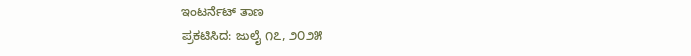ಇಂಟರ್ನೆಟ್ ತಾಣ
ಪ್ರಕಟಿಸಿದ: ಜುಲೈ ೧೭, ೨೦೨೫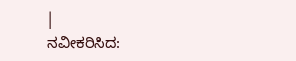|
ನವೀಕರಿಸಿದ: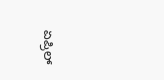ಏಪ್ರಿಲ್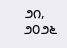೨೧, ೨೦೨೬